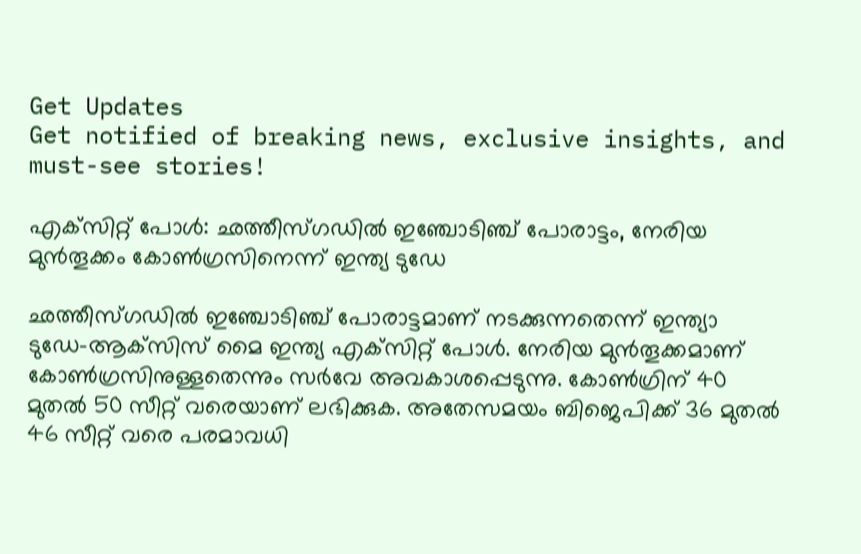Get Updates
Get notified of breaking news, exclusive insights, and must-see stories!

എക്‌സിറ്റ് പോള്‍: ഛത്തീസ്ഗഡില്‍ ഇഞ്ചോടിഞ്ച് പോരാട്ടം, നേരിയ മുന്‍തൂക്കം കോണ്‍ഗ്രസിനെന്ന് ഇന്ത്യ ടുഡേ

ഛത്തീസ്ഗഡില്‍ ഇഞ്ചോടിഞ്ച് പോരാട്ടമാണ് നടക്കുന്നതെന്ന് ഇന്ത്യാ ടുഡേ-ആക്‌സിസ് മൈ ഇന്ത്യ എക്‌സിറ്റ് പോള്‍. നേരിയ മുന്‍തൂക്കമാണ് കോണ്‍ഗ്രസിനുള്ളതെന്നും സര്‍വേ അവകാശപ്പെടുന്നു. കോണ്‍ഗ്രിന് 40 മുതല്‍ 50 സീറ്റ് വരെയാണ് ലഭിക്കുക. അതേസമയം ബിജെപിക്ക് 36 മുതല്‍ 46 സീറ്റ് വരെ പരമാവധി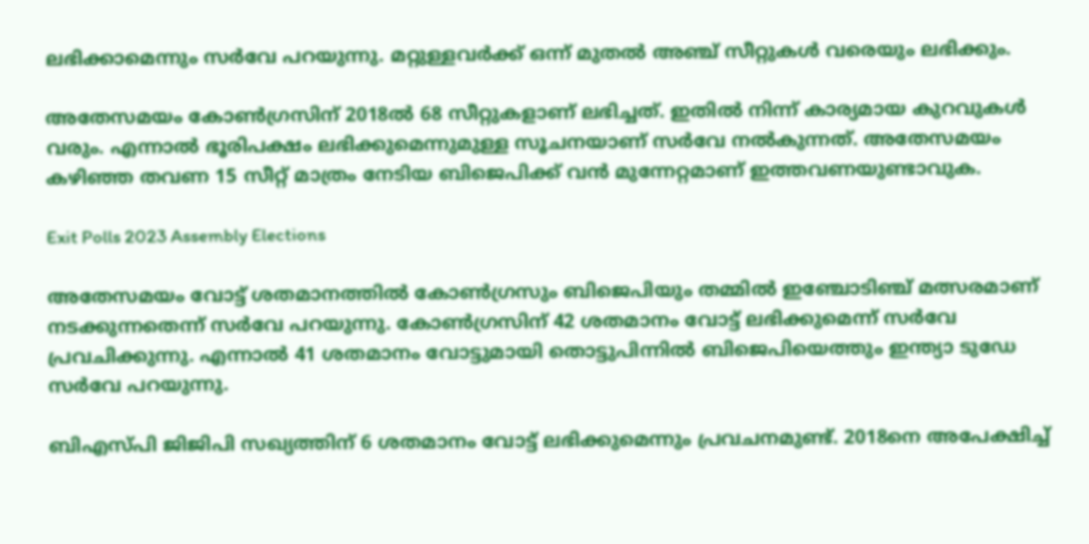ലഭിക്കാമെന്നും സര്‍വേ പറയുന്നു. മറ്റുള്ളവര്‍ക്ക് ഒന്ന് മുതല്‍ അഞ്ച് സീറ്റുകള്‍ വരെയും ലഭിക്കും.

അതേസമയം കോണ്‍ഗ്രസിന് 2018ല്‍ 68 സീറ്റുകളാണ് ലഭിച്ചത്. ഇതില്‍ നിന്ന് കാര്യമായ കുറവുകള്‍ വരും. എന്നാല്‍ ഭൂരിപക്ഷം ലഭിക്കുമെന്നുമുള്ള സൂചനയാണ് സര്‍വേ നല്‍കുന്നത്. അതേസമയം കഴിഞ്ഞ തവണ 15 സീറ്റ് മാത്രം നേടിയ ബിജെപിക്ക് വന്‍ മുന്നേറ്റമാണ് ഇത്തവണയുണ്ടാവുക.

Exit Polls 2023 Assembly Elections

അതേസമയം വോട്ട് ശതമാനത്തില്‍ കോണ്‍ഗ്രസും ബിജെപിയും തമ്മില്‍ ഇഞ്ചോടിഞ്ച് മത്സരമാണ് നടക്കുന്നതെന്ന് സര്‍വേ പറയുന്നു. കോണ്‍ഗ്രസിന് 42 ശതമാനം വോട്ട് ലഭിക്കുമെന്ന് സര്‍വേ പ്രവചിക്കുന്നു. എന്നാല്‍ 41 ശതമാനം വോട്ടുമായി തൊട്ടുപിന്നില്‍ ബിജെപിയെത്തും ഇന്ത്യാ ടുഡേ സര്‍വേ പറയുന്നു.

ബിഎസ്പി ജിജിപി സഖ്യത്തിന് 6 ശതമാനം വോട്ട് ലഭിക്കുമെന്നും പ്രവചനമുണ്ട്. 2018നെ അപേക്ഷിച്ച്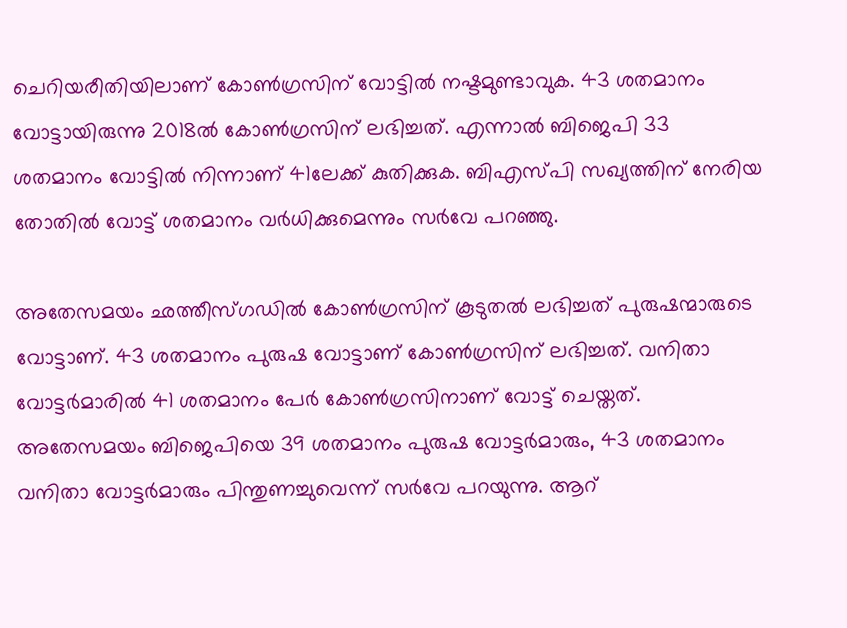ചെറിയരീതിയിലാണ് കോണ്‍ഗ്രസിന് വോട്ടില്‍ നഷ്ടമുണ്ടാവുക. 43 ശതമാനം വോട്ടായിരുന്നു 2018ല്‍ കോണ്‍ഗ്രസിന് ലഭിച്ചത്. എന്നാല്‍ ബിജെപി 33 ശതമാനം വോട്ടില്‍ നിന്നാണ് 41ലേക്ക് കുതിക്കുക. ബിഎസ്പി സഖ്യത്തിന് നേരിയ തോതില്‍ വോട്ട് ശതമാനം വര്‍ധിക്കുമെന്നും സര്‍വേ പറഞ്ഞു.

അതേസമയം ഛത്തീസ്ഗഡില്‍ കോണ്‍ഗ്രസിന് കൂടുതല്‍ ലഭിച്ചത് പുരുഷന്മാരുടെ വോട്ടാണ്. 43 ശതമാനം പുരുഷ വോട്ടാണ് കോണ്‍ഗ്രസിന് ലഭിച്ചത്. വനിതാ വോട്ടര്‍മാരില്‍ 41 ശതമാനം പേര്‍ കോണ്‍ഗ്രസിനാണ് വോട്ട് ചെയ്തത്. അതേസമയം ബിജെപിയെ 39 ശതമാനം പുരുഷ വോട്ടര്‍മാരും, 43 ശതമാനം വനിതാ വോട്ടര്‍മാരും പിന്തുണച്ചുവെന്ന് സര്‍വേ പറയുന്നു. ആറ്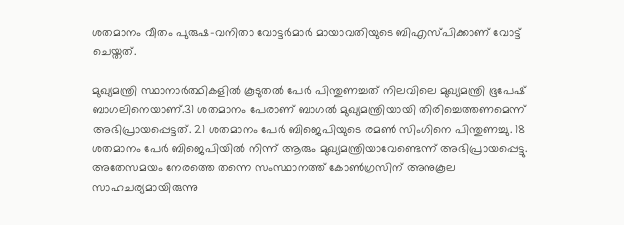ശതമാനം വീതം പുരുഷ-വനിതാ വോട്ടര്‍മാര്‍ മായാവതിയുടെ ബിഎസ്പിക്കാണ് വോട്ട് ചെയ്തത്.

മുഖ്യമന്ത്രി സ്ഥാനാര്‍ത്ഥികളില്‍ കൂടുതല്‍ പേര്‍ പിന്തുണച്ചത് നിലവിലെ മുഖ്യമന്ത്രി ഭൂപേഷ് ബാഗലിനെയാണ്.31 ശതമാനം പേരാണ് ബാഗല്‍ മുഖ്യമന്ത്രിയായി തിരിച്ചെത്തണമെന്ന് അഭിപ്രായപ്പെട്ടത്. 21 ശതമാനം പേര്‍ ബിജെപിയുടെ രമണ്‍ സിംഗിനെ പിന്തുണച്ചു. 18 ശതമാനം പേര്‍ ബിജെപിയില്‍ നിന്ന് ആരും മുഖ്യമന്ത്രിയാവേണ്ടെന്ന് അഭിപ്രായപ്പെട്ടു. അതേസമയം നേരത്തെ തന്നെ സംസ്ഥാനത്ത് കോണ്‍ഗ്രസിന് അനുകൂല സാഹചര്യമായിരുന്നു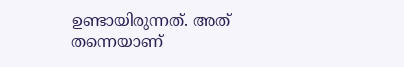ഉണ്ടായിരുന്നത്. അത് തന്നെയാണ്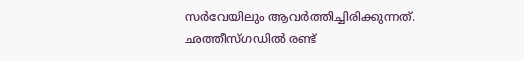സര്‍വേയിലും ആവര്‍ത്തിച്ചിരിക്കുന്നത്. ഛത്തീസ്ഗഡില്‍ രണ്ട്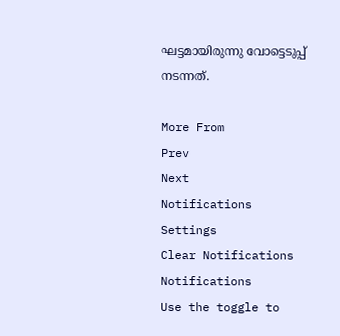ഘട്ടമായിരുന്നു വോട്ടെടുപ്പ് നടന്നത്.

More From
Prev
Next
Notifications
Settings
Clear Notifications
Notifications
Use the toggle to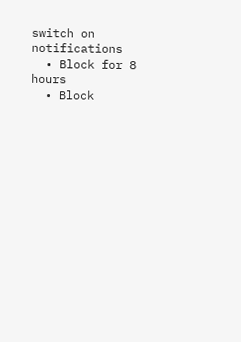switch on notifications
  • Block for 8 hours
  • Block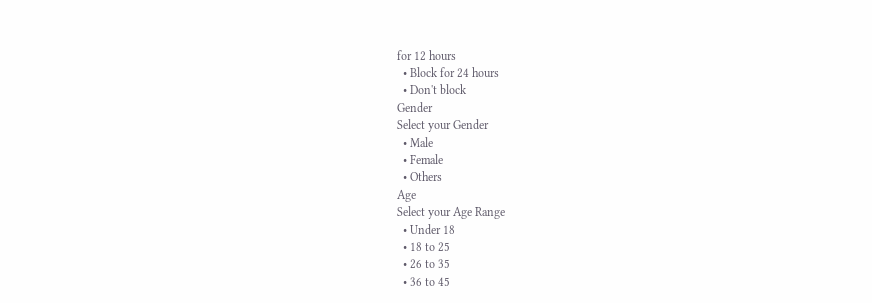for 12 hours
  • Block for 24 hours
  • Don't block
Gender
Select your Gender
  • Male
  • Female
  • Others
Age
Select your Age Range
  • Under 18
  • 18 to 25
  • 26 to 35
  • 36 to 45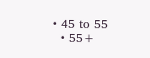• 45 to 55
  • 55+